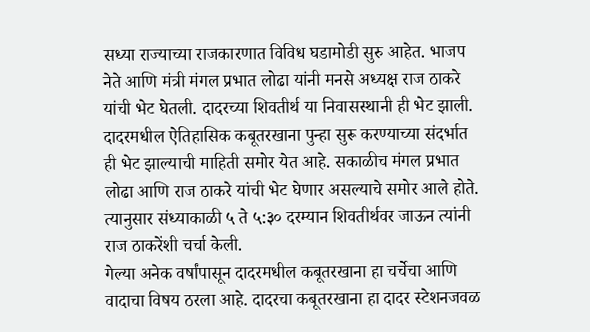सध्या राज्याच्या राजकारणात विविध घडामोडी सुरु आहेत. भाजप नेते आणि मंत्री मंगल प्रभात लोढा यांनी मनसे अध्यक्ष राज ठाकरे यांची भेट घेतली. दादरच्या शिवतीर्थ या निवासस्थानी ही भेट झाली. दादरमधील ऐतिहासिक कबूतरखाना पुन्हा सुरू करण्याच्या संदर्भात ही भेट झाल्याची माहिती समोर येत आहे. सकाळीच मंगल प्रभात लोढा आणि राज ठाकरे यांची भेट घेणार असल्याचे समोर आले होते. त्यानुसार संध्याकाळी ५ ते ५:३० दरम्यान शिवतीर्थवर जाऊन त्यांनी राज ठाकरेंशी चर्चा केली.
गेल्या अनेक वर्षांपासून दादरमधील कबूतरखाना हा चर्चेचा आणि वादाचा विषय ठरला आहे. दादरचा कबूतरखाना हा दादर स्टेशनजवळ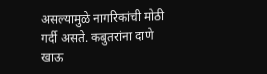असल्यामुळे नागरिकांची मोठी गर्दी असते. कबुतरांना दाणे खाऊ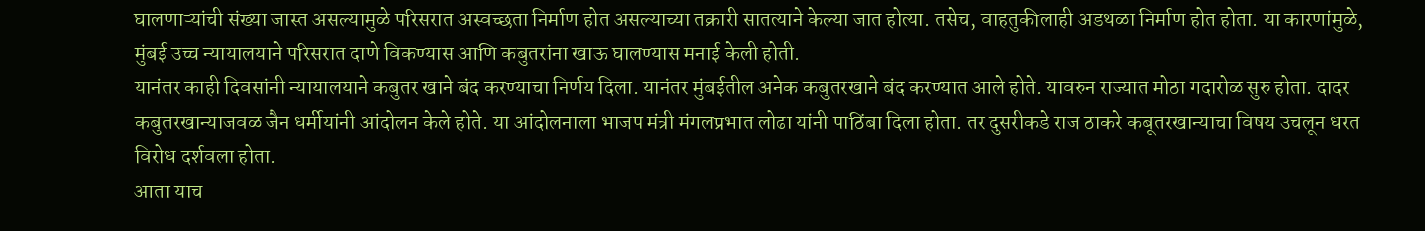घालणाऱ्यांची संख्या जास्त असल्यामुळे परिसरात अस्वच्छता निर्माण होत असल्याच्या तक्रारी सातत्याने केल्या जात होत्या. तसेच, वाहतुकीलाही अडथळा निर्माण होत होता. या कारणांमुळे, मुंबई उच्च न्यायालयाने परिसरात दाणे विकण्यास आणि कबुतरांना खाऊ घालण्यास मनाई केली होती.
यानंतर काही दिवसांनी न्यायालयाने कबुतर खाने बंद करण्याचा निर्णय दिला. यानंतर मुंबईतील अनेक कबुतरखाने बंद करण्यात आले होते. यावरुन राज्यात मोठा गदारोळ सुरु होता. दादर कबुतरखान्याजवळ जैन धर्मीयांनी आंदोलन केले होते. या आंदोलनाला भाजप मंत्री मंगलप्रभात लोढा यांनी पाठिंबा दिला होता. तर दुसरीकडे राज ठाकरे कबूतरखान्याचा विषय उचलून धरत विरोध दर्शवला होता.
आता याच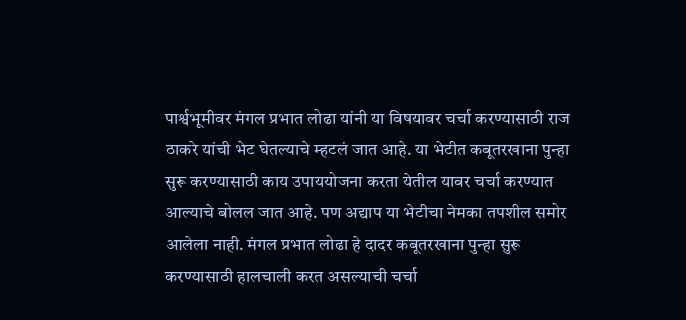पार्श्वभूमीवर मंगल प्रभात लोढा यांनी या विषयावर चर्चा करण्यासाठी राज ठाकरे यांची भेट घेतल्याचे म्हटलं जात आहे. या भेटीत कबूतरखाना पुन्हा सुरू करण्यासाठी काय उपाययोजना करता येतील यावर चर्चा करण्यात आल्याचे बोलल जात आहे. पण अद्याप या भेटीचा नेमका तपशील समोर आलेला नाही. मंगल प्रभात लोढा हे दादर कबूतरखाना पुन्हा सुरू करण्यासाठी हालचाली करत असल्याची चर्चा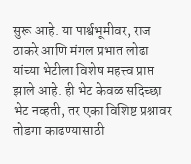सुरू आहे. या पार्श्वभूमीवर, राज ठाकरे आणि मंगल प्रभात लोढा यांच्या भेटीला विशेष महत्त्व प्राप्त झाले आहे. ही भेट केवळ सदिच्छा भेट नव्हती, तर एका विशिष्ट प्रश्नावर तोडगा काढण्यासाठी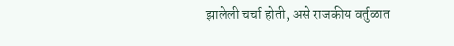झालेली चर्चा होती, असे राजकीय वर्तुळात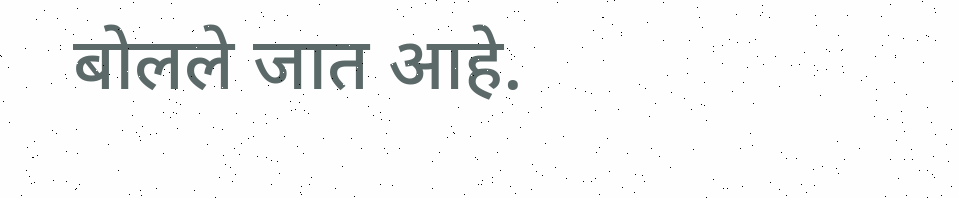बोलले जात आहे.